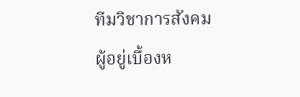ทีมวิชาการสังคม
ผู้อยู่เบื้องห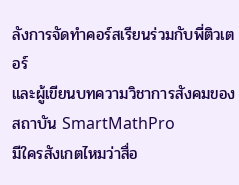ลังการจัดทำคอร์สเรียนร่วมกับพี่ติวเตอร์
และผู้เขียนบทความวิชาการสังคมของสถาบัน SmartMathPro
มีใครสังเกตไหมว่าสื่อ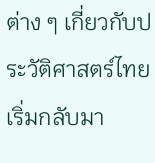ต่าง ๆ เกี่ยวกับประวัติศาสตร์ไทยเริ่มกลับมา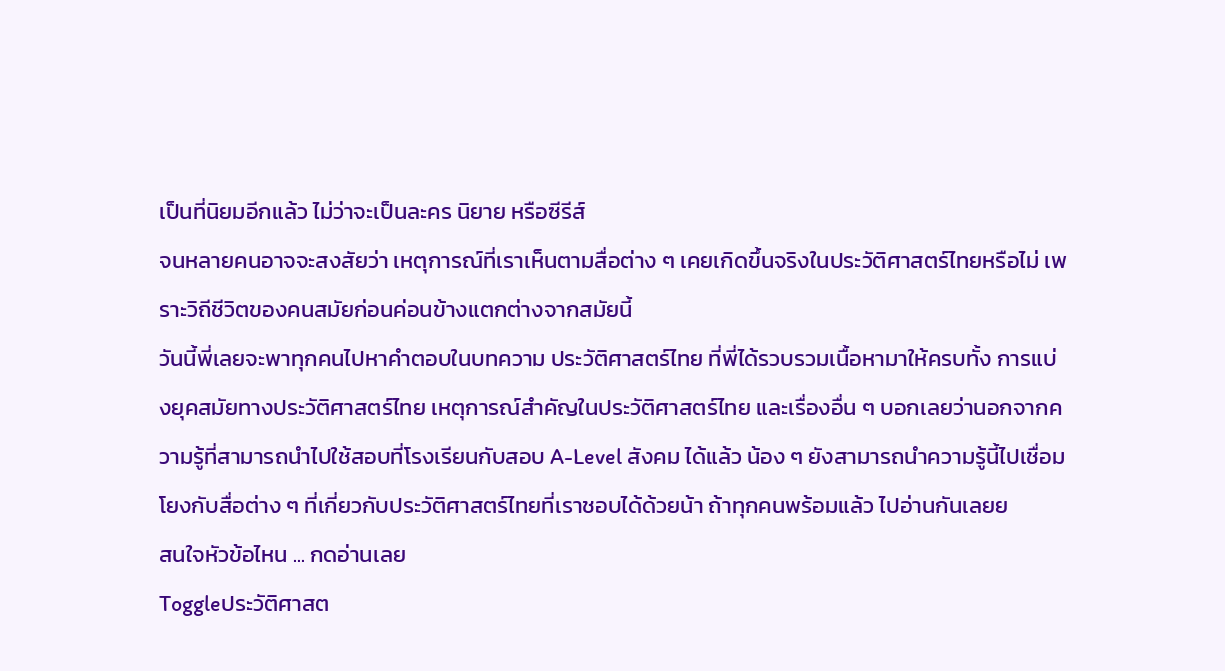เป็นที่นิยมอีกแล้ว ไม่ว่าจะเป็นละคร นิยาย หรือซีรีส์
จนหลายคนอาจจะสงสัยว่า เหตุการณ์ที่เราเห็นตามสื่อต่าง ๆ เคยเกิดขึ้นจริงในประวัติศาสตร์ไทยหรือไม่ เพราะวิถีชีวิตของคนสมัยก่อนค่อนข้างแตกต่างจากสมัยนี้
วันนี้พี่เลยจะพาทุกคนไปหาคำตอบในบทความ ประวัติศาสตร์ไทย ที่พี่ได้รวบรวมเนื้อหามาให้ครบทั้ง การแบ่งยุคสมัยทางประวัติศาสตร์ไทย เหตุการณ์สำคัญในประวัติศาสตร์ไทย และเรื่องอื่น ๆ บอกเลยว่านอกจากความรู้ที่สามารถนำไปใช้สอบที่โรงเรียนกับสอบ A-Level สังคม ได้แล้ว น้อง ๆ ยังสามารถนำความรู้นี้ไปเชื่อมโยงกับสื่อต่าง ๆ ที่เกี่ยวกับประวัติศาสตร์ไทยที่เราชอบได้ด้วยน้า ถ้าทุกคนพร้อมแล้ว ไปอ่านกันเลยย
สนใจหัวข้อไหน ... กดอ่านเลย
Toggleประวัติศาสต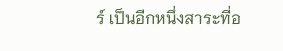ร์ เป็นอีกหนึ่งสาระที่อ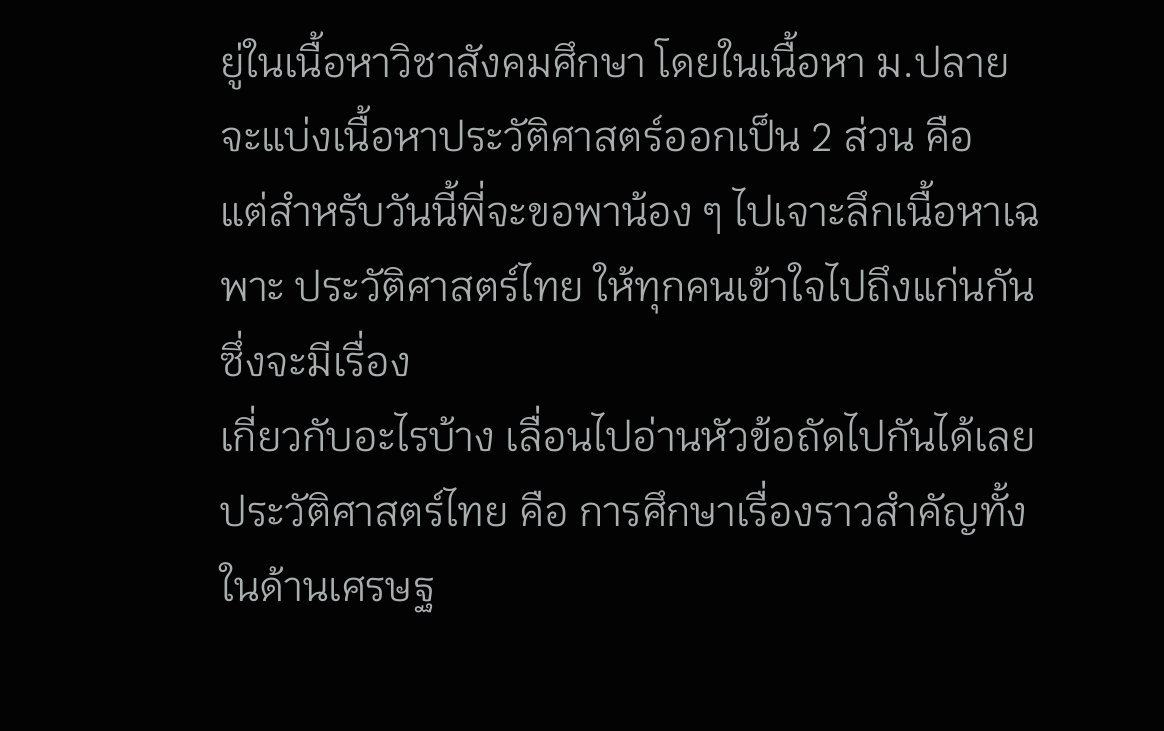ยู่ในเนื้อหาวิชาสังคมศึกษา โดยในเนื้อหา ม.ปลาย จะแบ่งเนื้อหาประวัติศาสตร์ออกเป็น 2 ส่วน คือ
แต่สำหรับวันนี้พี่จะขอพาน้อง ๆ ไปเจาะลึกเนื้อหาเฉพาะ ประวัติศาสตร์ไทย ให้ทุกคนเข้าใจไปถึงแก่นกัน ซึ่งจะมีเรื่อง
เกี่ยวกับอะไรบ้าง เลื่อนไปอ่านหัวข้อถัดไปกันได้เลย
ประวัติศาสตร์ไทย คือ การศึกษาเรื่องราวสำคัญทั้งในด้านเศรษฐ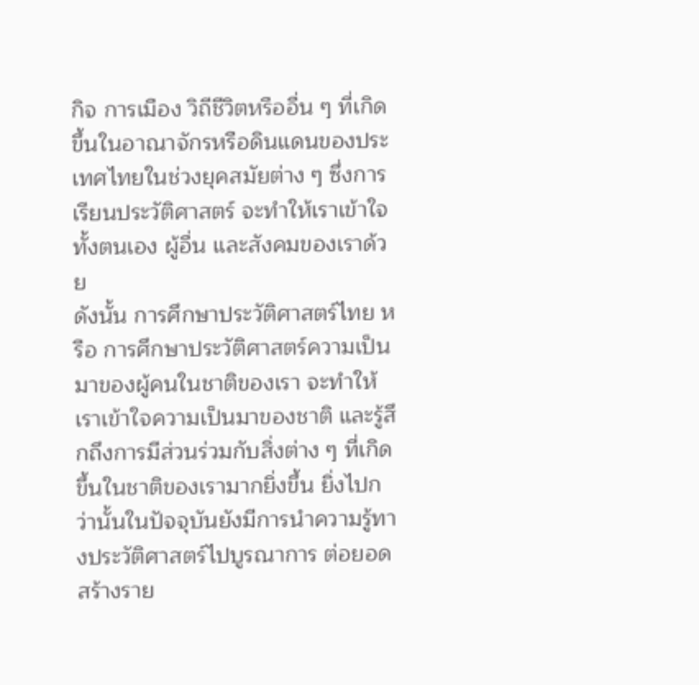กิจ การเมือง วิถีชีวิตหรืออื่น ๆ ที่เกิดขึ้นในอาณาจักรหรือดินแดนของประเทศไทยในช่วงยุคสมัยต่าง ๆ ซึ่งการเรียนประวัติศาสตร์ จะทำให้เราเข้าใจทั้งตนเอง ผู้อื่น และสังคมของเราด้วย
ดังนั้น การศึกษาประวัติศาสตร์ไทย หรือ การศึกษาประวัติศาสตร์ความเป็นมาของผู้คนในชาติของเรา จะทำให้เราเข้าใจความเป็นมาของชาติ และรู้สึกถึงการมีส่วนร่วมกับสิ่งต่าง ๆ ที่เกิดขึ้นในชาติของเรามากยิ่งขึ้น ยิ่งไปกว่านั้นในปัจจุบันยังมีการนำความรู้ทางประวัติศาสตร์ไปบูรณาการ ต่อยอด สร้างราย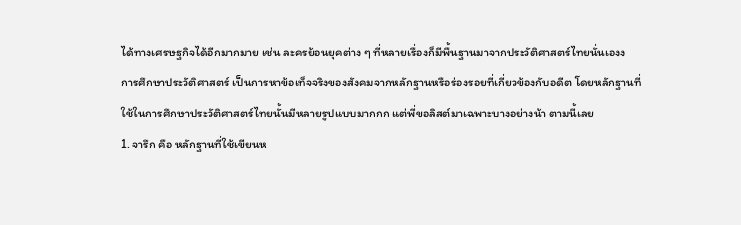ได้ทางเศรษฐกิจได้อีกมากมาย เช่น ละครย้อนยุคต่าง ๆ ที่หลายเรื่องก็มีพื้นฐานมาจากประวัติศาสตร์ไทยนั่นเองง
การศึกษาประวัติศาสตร์ เป็นการหาข้อเท็จจริงของสังคมจากหลักฐานหรือร่องรอยที่เกี่ยวข้องกับอดีต โดยหลักฐานที่
ใช้ในการศึกษาประวัติศาสตร์ไทยนั้นมีหลายรูปแบบมากกก แต่พี่ขอลิสต์มาเฉพาะบางอย่างน้า ตามนี้เลย
1. จารึก คือ หลักฐานที่ใช้เขียนห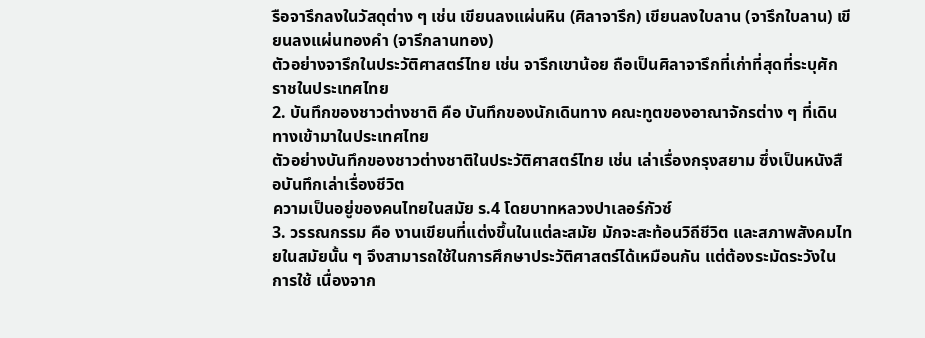รือจารึกลงในวัสดุต่าง ๆ เช่น เขียนลงแผ่นหิน (ศิลาจารึก) เขียนลงใบลาน (จารึกใบลาน) เขียนลงแผ่นทองคำ (จารึกลานทอง)
ตัวอย่างจารึกในประวัติศาสตร์ไทย เช่น จารึกเขาน้อย ถือเป็นศิลาจารึกที่เก่าที่สุดที่ระบุศักราชในประเทศไทย
2. บันทึกของชาวต่างชาติ คือ บันทึกของนักเดินทาง คณะทูตของอาณาจักรต่าง ๆ ที่เดินทางเข้ามาในประเทศไทย
ตัวอย่างบันทึกของชาวต่างชาติในประวัติศาสตร์ไทย เช่น เล่าเรื่องกรุงสยาม ซึ่งเป็นหนังสือบันทึกเล่าเรื่องชีวิต
ความเป็นอยู่ของคนไทยในสมัย ร.4 โดยบาทหลวงปาเลอร์กัวซ์
3. วรรณกรรม คือ งานเขียนที่แต่งขึ้นในแต่ละสมัย มักจะสะท้อนวิถีชีวิต และสภาพสังคมไทยในสมัยนั้น ๆ จึงสามารถใช้ในการศึกษาประวัติศาสตร์ได้เหมือนกัน แต่ต้องระมัดระวังในการใช้ เนื่องจาก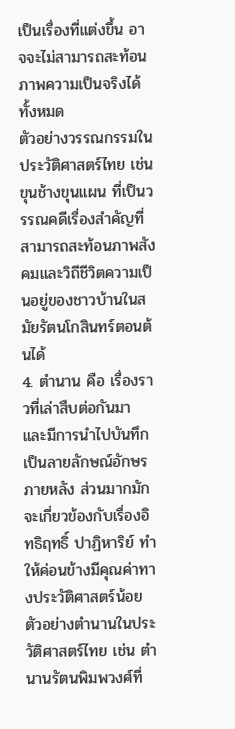เป็นเรื่องที่แต่งขึ้น อาจจะไม่สามารถสะท้อนภาพความเป็นจริงได้ทั้งหมด
ตัวอย่างวรรณกรรมในประวัติศาสตร์ไทย เช่น ขุนช้างขุนแผน ที่เป็นวรรณคดีเรื่องสำคัญที่สามารถสะท้อนภาพสังคมและวิถีชีวิตความเป็นอยู่ของชาวบ้านในสมัยรัตนโกสินทร์ตอนต้นได้
4. ตำนาน คือ เรื่องราวที่เล่าสืบต่อกันมา และมีการนำไปบันทึกเป็นลายลักษณ์อักษรภายหลัง ส่วนมากมักจะเกี่ยวข้องกับเรื่องอิทธิฤทธิ์ ปาฏิหาริย์ ทำให้ค่อนข้างมีคุณค่าทางประวัติศาสตร์น้อย
ตัวอย่างตำนานในประวัติศาสตร์ไทย เช่น ตำนานรัตนพิมพวงศ์ที่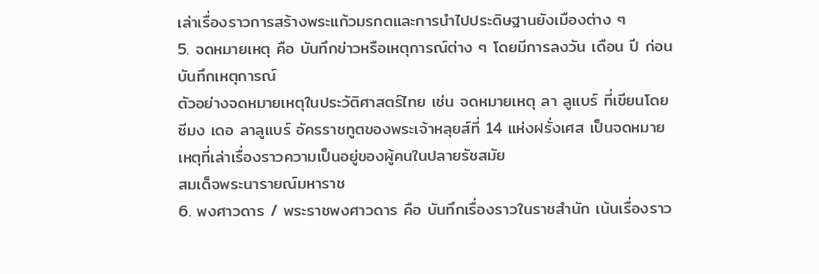เล่าเรื่องราวการสร้างพระแก้วมรกตและการนำไปประดิษฐานยังเมืองต่าง ๆ
5. จดหมายเหตุ คือ บันทึกข่าวหรือเหตุการณ์ต่าง ๆ โดยมีการลงวัน เดือน ปี ก่อนบันทึกเหตุการณ์
ตัวอย่างจดหมายเหตุในประวัติศาสตร์ไทย เช่น จดหมายเหตุ ลา ลูแบร์ ที่เขียนโดย ซีมง เดอ ลาลูแบร์ อัครราชทูตของพระเจ้าหลุยส์ที่ 14 แห่งฝรั่งเศส เป็นจดหมายเหตุที่เล่าเรื่องราวความเป็นอยู่ของผู้คนในปลายรัชสมัย
สมเด็จพระนารายณ์มหาราช
6. พงศาวดาร / พระราชพงศาวดาร คือ บันทึกเรื่องราวในราชสำนัก เน้นเรื่องราว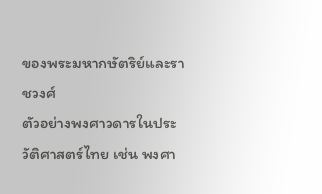ของพระมหากษัตริย์และราชวงศ์
ตัวอย่างพงศาวดารในประวัติศาสตร์ไทย เช่น พงศา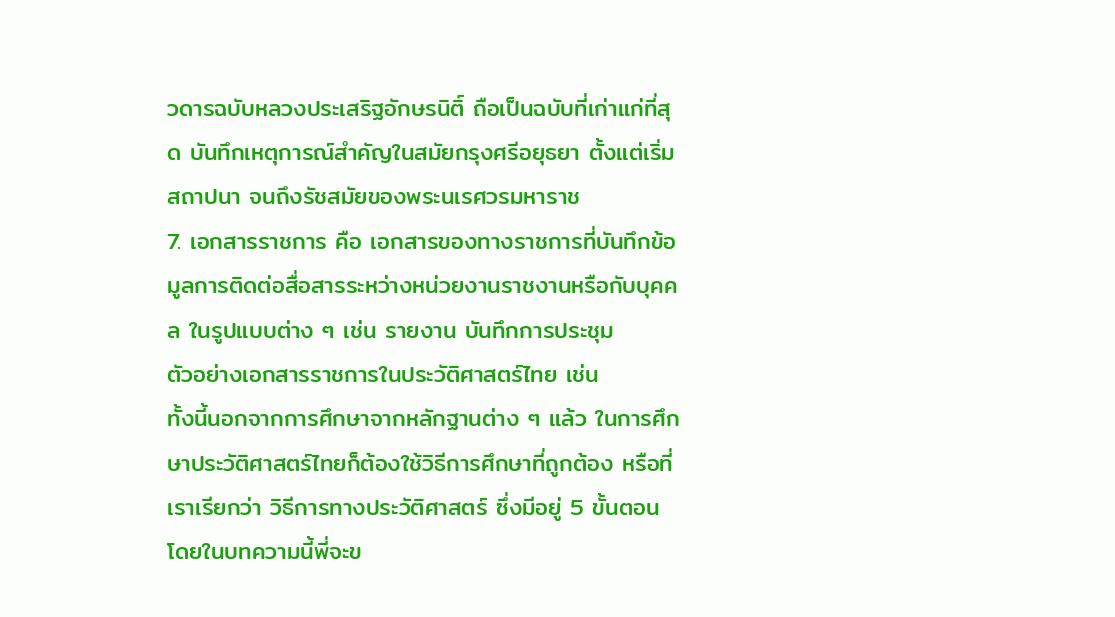วดารฉบับหลวงประเสริฐอักษรนิติ์ ถือเป็นฉบับที่เก่าแก่ที่สุด บันทึกเหตุการณ์สำคัญในสมัยกรุงศรีอยุธยา ตั้งแต่เริ่มสถาปนา จนถึงรัชสมัยของพระนเรศวรมหาราช
7. เอกสารราชการ คือ เอกสารของทางราชการที่บันทึกข้อมูลการติดต่อสื่อสารระหว่างหน่วยงานราชงานหรือกับบุคคล ในรูปแบบต่าง ๆ เช่น รายงาน บันทึกการประชุม
ตัวอย่างเอกสารราชการในประวัติศาสตร์ไทย เช่น
ทั้งนี้นอกจากการศึกษาจากหลักฐานต่าง ๆ แล้ว ในการศึกษาประวัติศาสตร์ไทยก็ต้องใช้วิธีการศึกษาที่ถูกต้อง หรือที่เราเรียกว่า วิธีการทางประวัติศาสตร์ ซึ่งมีอยู่ 5 ขั้นตอน โดยในบทความนี้พี่จะข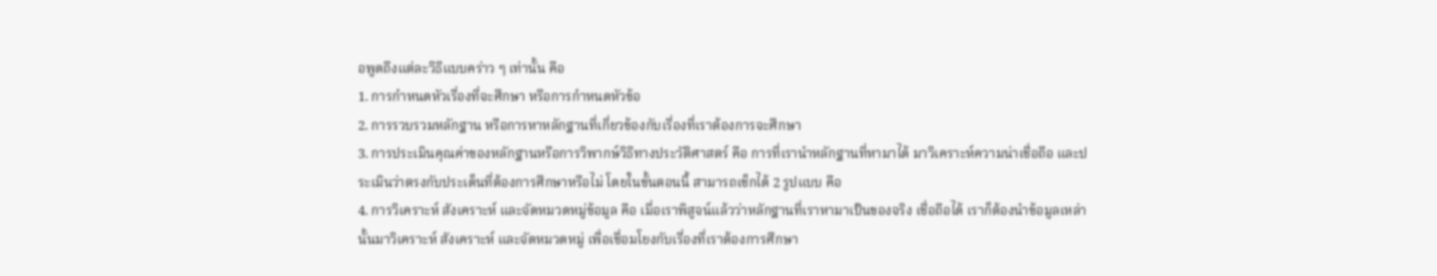อพูดถึงแต่ละวิธีแบบคร่าว ๆ เท่านั้น คือ
1. การกำหนดหัวเรื่องที่จะศึกษา หรือการกำหนดหัวข้อ
2. การรวบรวมหลักฐาน หรือการหาหลักฐานที่เกี่ยวข้องกับเรื่องที่เราต้องการจะศึกษา
3. การประเมินคุณค่าของหลักฐานหรือการวิพากษ์วิธีทางประวัติศาสตร์ คือ การที่เรานำหลักฐานที่หามาได้ มาวิเคราะห์ความน่าเชื่อถือ และประเมินว่าตรงกับประเด็นที่ต้องการศึกษาหรือไม่ โดยในขั้นตอนนี้ สามารถเช็กได้ 2 รูปแบบ คือ
4. การวิเคราะห์ สังเคราะห์ และจัดหมวดหมู่ข้อมูล คือ เมื่อเราพิสูจน์แล้วว่าหลักฐานที่เราหามาเป็นของจริง เชื่อถือได้ เราก็ต้องนำข้อมูลเหล่านั้นมาวิเคราะห์ สังเคราะห์ และจัดหมวดหมู่ เพื่อเชื่อมโยงกับเรื่องที่เราต้องการศึกษา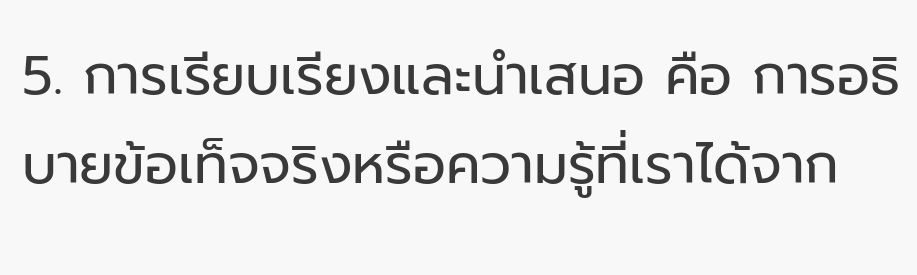5. การเรียบเรียงและนำเสนอ คือ การอธิบายข้อเท็จจริงหรือความรู้ที่เราได้จาก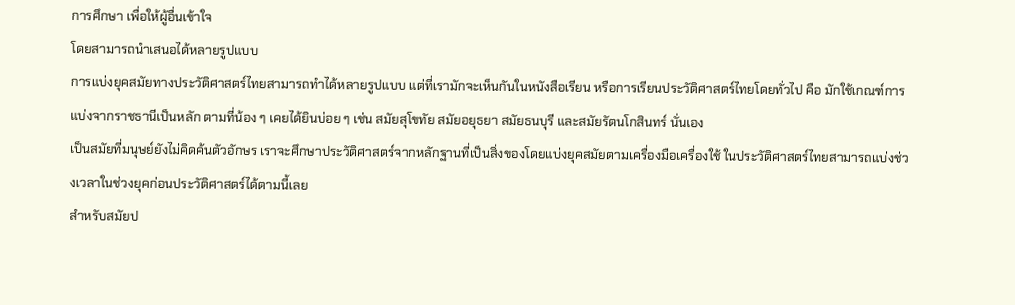การศึกษา เพื่อให้ผู้อื่นเข้าใจ
โดยสามารถนำเสนอได้หลายรูปแบบ
การแบ่งยุคสมัยทางประวัติศาสตร์ไทยสามารถทำได้หลายรูปแบบ แต่ที่เรามักจะเห็นกันในหนังสือเรียน หรือการเรียนประวัติศาสตร์ไทยโดยทั่วไป คือ มักใช้เกณฑ์การแบ่งจากราชธานีเป็นหลัก ตามที่น้อง ๆ เคยได้ยินบ่อย ๆ เช่น สมัยสุโขทัย สมัยอยุธยา สมัยธนบุรี และสมัยรัตนโกสินทร์ นั่นเอง
เป็นสมัยที่มนุษย์ยังไม่คิดค้นตัวอักษร เราจะศึกษาประวัติศาสตร์จากหลักฐานที่เป็นสิ่งของโดยแบ่งยุคสมัยตามเครื่องมือเครื่องใช้ ในประวัติศาสตร์ไทยสามารถแบ่งช่วงเวลาในช่วงยุคก่อนประวัติศาสตร์ได้ตามนี้เลย
สำหรับสมัยป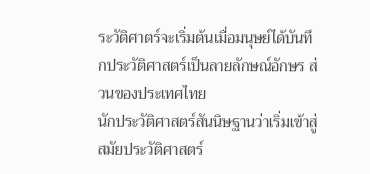ระวัติศาตร์จะเริ่มต้นเมื่อมนุษย์ได้บันทึกประวัติศาสตร์เป็นลายลักษณ์อักษร ส่วนของประเทศไทย
นักประวัติศาสตร์สันนิษฐานว่าเริ่มเข้าสู่สมัยประวัติศาสตร์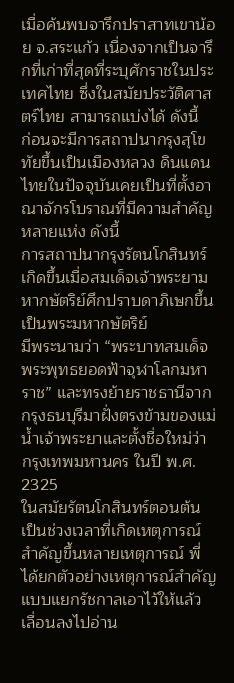เมื่อค้นพบจารึกปราสาทเขาน้อย จ.สระแก้ว เนื่องจากเป็นจารึกที่เก่าที่สุดที่ระบุศักราชในประเทศไทย ซึ่งในสมัยประวัติศาสตร์ไทย สามารถแบ่งได้ ดังนี้
ก่อนจะมีการสถาปนากรุงสุโขทัยขึ้นเป็นเมืองหลวง ดินแดนไทยในปัจจุบันเคยเป็นที่ตั้งอาณาจักรโบราณที่มีความสำคัญหลายแห่ง ดังนี้
การสถาปนากรุงรัตนโกสินทร์ เกิดขึ้นเมื่อสมเด็จเจ้าพระยามหากษัตริย์ศึกปราบดาภิเษกขึ้นเป็นพระมหากษัตริย์
มีพระนามว่า “พระบาทสมเด็จพระพุทธยอดฟ้าจุฬาโลกมหาราช” และทรงย้ายราชธานีจากกรุงธนบุรีมาฝั่งตรงข้ามของแม่น้ำเจ้าพระยาและตั้งชื่อใหม่ว่า กรุงเทพมหานคร ในปี พ.ศ. 2325
ในสมัยรัตนโกสินทร์ตอนต้น เป็นช่วงเวลาที่เกิดเหตุการณ์สำคัญขึ้นหลายเหตุการณ์ พี่ได้ยกตัวอย่างเหตุการณ์สำคัญแบบแยกรัชกาลเอาไว้ให้แล้ว เลื่อนลงไปอ่าน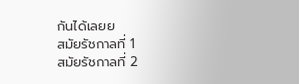กันได้เลยย
สมัยรัชกาลที่ 1
สมัยรัชกาลที่ 2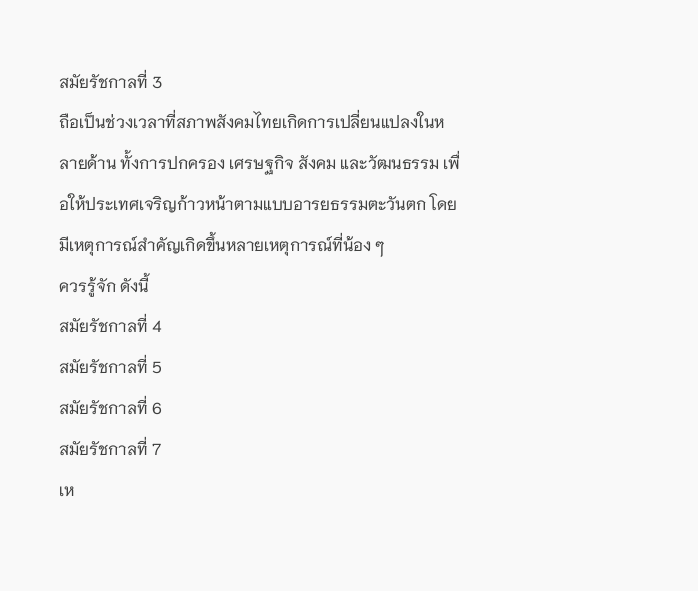สมัยรัชกาลที่ 3
ถือเป็นช่วงเวลาที่สภาพสังคมไทยเกิดการเปลี่ยนแปลงในหลายด้าน ทั้งการปกครอง เศรษฐกิจ สังคม และวัฒนธรรม เพื่อให้ประเทศเจริญก้าวหน้าตามแบบอารยธรรมตะวันตก โดยมีเหตุการณ์สำคัญเกิดขึ้นหลายเหตุการณ์ที่น้อง ๆ
ควรรู้จัก ดังนี้
สมัยรัชกาลที่ 4
สมัยรัชกาลที่ 5
สมัยรัชกาลที่ 6
สมัยรัชกาลที่ 7
เห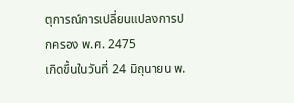ตุการณ์การเปลี่ยนแปลงการปกครอง พ.ศ. 2475
เกิดขึ้นในวันที่ 24 มิถุนายน พ.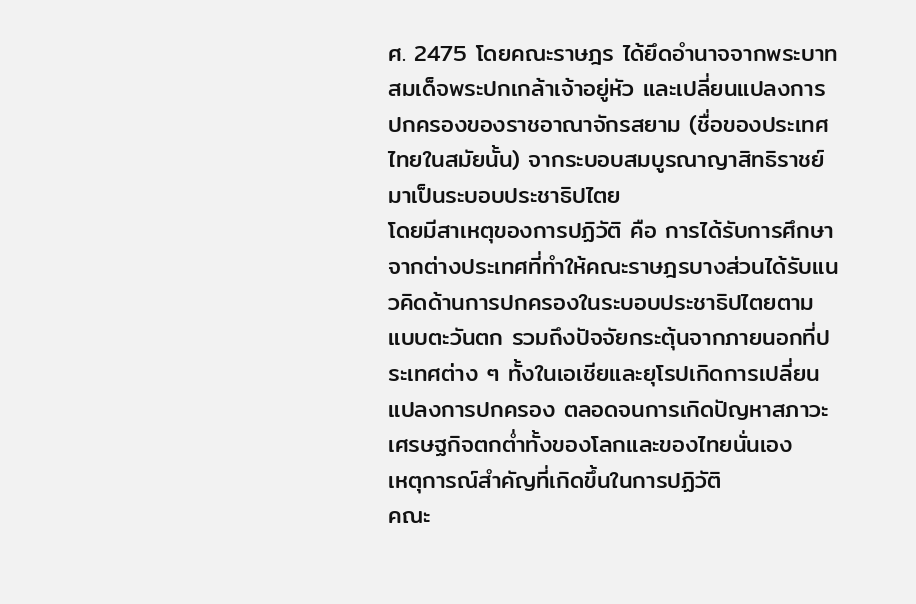ศ. 2475 โดยคณะราษฎร ได้ยึดอำนาจจากพระบาทสมเด็จพระปกเกล้าเจ้าอยู่หัว และเปลี่ยนแปลงการปกครองของราชอาณาจักรสยาม (ชื่อของประเทศไทยในสมัยนั้น) จากระบอบสมบูรณาญาสิทธิราชย์ มาเป็นระบอบประชาธิปไตย
โดยมีสาเหตุของการปฏิวัติ คือ การได้รับการศึกษาจากต่างประเทศที่ทำให้คณะราษฎรบางส่วนได้รับแนวคิดด้านการปกครองในระบอบประชาธิปไตยตามแบบตะวันตก รวมถึงปัจจัยกระตุ้นจากภายนอกที่ประเทศต่าง ๆ ทั้งในเอเชียและยุโรปเกิดการเปลี่ยนแปลงการปกครอง ตลอดจนการเกิดปัญหาสภาวะเศรษฐกิจตกต่ำทั้งของโลกและของไทยนั่นเอง
เหตุการณ์สำคัญที่เกิดขึ้นในการปฏิวัติ
คณะ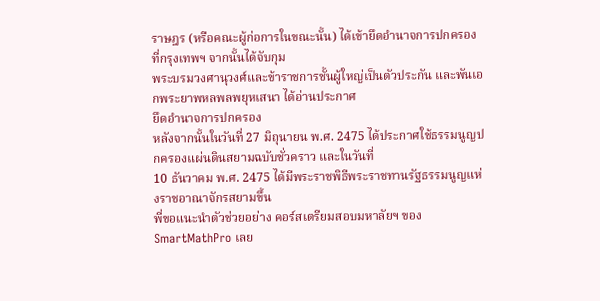ราษฎร (หรือคณะผู้ก่อการในขณะนั้น) ได้เข้ายึดอำนาจการปกครองที่กรุงเทพฯ จากนั้นได้จับกุม
พระบรมวงศานุวงศ์และข้าราชการชั้นผู้ใหญ่เป็นตัวประกัน และพันเอกพระยาพหลพลพยุหเสนา ได้อ่านประกาศ
ยึดอำนาจการปกครอง
หลังจากนั้นในวันที่ 27 มิถุนายน พ.ศ. 2475 ได้ประกาศใช้ธรรมนูญปกครองแผ่นดินสยามฉบับชั่วคราว และในวันที่
10 ธันวาคม พ.ศ. 2475 ได้มีพระราชพิธีพระราชทานรัฐธรรมนูญแห่งราชอาณาจักรสยามขึ้น
พี่ขอแนะนำตัวช่วยอย่าง คอร์สเตรียมสอบมหาลัยฯ ของ SmartMathPro เลย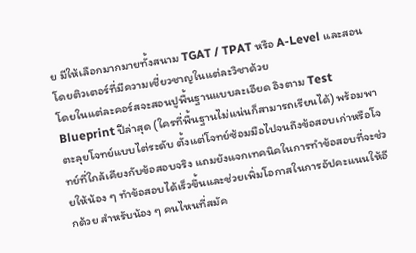ย มีให้เลือกมากมายทั้งสนาม TGAT / TPAT หรือ A-Level และสอนโดยติวเตอร์ที่มีความเชี่ยวชาญในแต่ละวิชาด้วย
โดยในแต่ละคอร์สจะสอนปูพื้นฐานแบบละเอียด อิงตาม Test Blueprint ปีล่าสุด (ใครที่พื้นฐานไม่แน่นก็สามารถเรียนได้) พร้อมพาตะลุยโจทย์แบบไต่ระดับ ตั้งแต่โจทย์ซ้อมมือไปจนถึงข้อสอบเก่าหรือโจทย์ที่ใกล้เคียงกับข้อสอบจริง แถมยังแจกเทคนิคในการทำข้อสอบที่จะช่วยให้น้อง ๆ ทำข้อสอบได้เร็วขึ้นและช่วยเพิ่มโอกาสในการอัปคะแนนให้อีกด้วย สำหรับน้อง ๆ คนไหนที่สมัค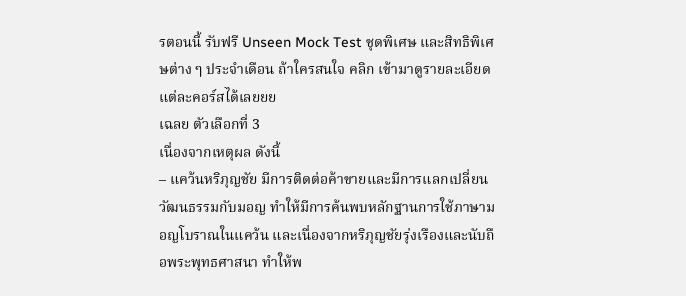รตอนนี้ รับฟรี Unseen Mock Test ชุดพิเศษ และสิทธิพิเศษต่าง ๆ ประจำเดือน ถ้าใครสนใจ คลิก เข้ามาดูรายละเอียดแต่ละคอร์สได้เลยยย
เฉลย ตัวเลือกที่ 3
เนื่องจากเหตุผล ดังนี้
– แคว้นหริภุญชัย มีการติดต่อค้าขายและมีการแลกเปลี่ยนวัฒนธรรมกับมอญ ทำให้มีการค้นพบหลักฐานการใช้ภาษามอญโบราณในแคว้น และเนื่องจากหริภุญชัยรุ่งเรืองและนับถือพระพุทธศาสนา ทำให้พ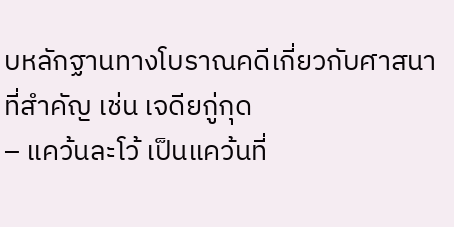บหลักฐานทางโบราณคดีเกี่ยวกับศาสนาที่สำคัญ เช่น เจดียกู่กุด
– แคว้นละโว้ เป็นแคว้นที่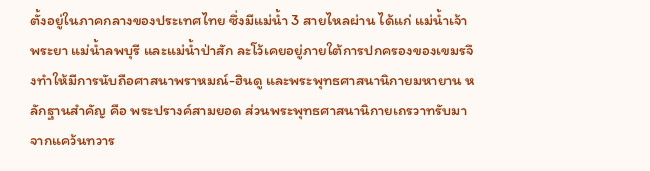ตั้งอยู่ในภาคกลางของประเทศไทย ซึ่งมีแม่น้ำ 3 สายไหลผ่าน ได้แก่ แม่น้ำเจ้าพระยา แม่น้ำลพบุรี และแม่น้ำป่าสัก ละโว้เคยอยู่ภายใต้การปกครองของเขมรจึงทําให้มีการนับถือศาสนาพราหมณ์-ฮินดู และพระพุทธศาสนานิกายมหายาน หลักฐานสำคัญ คือ พระปรางค์สามยอด ส่วนพระพุทธศาสนานิกายเถรวาทรับมาจากแคว้นทวาร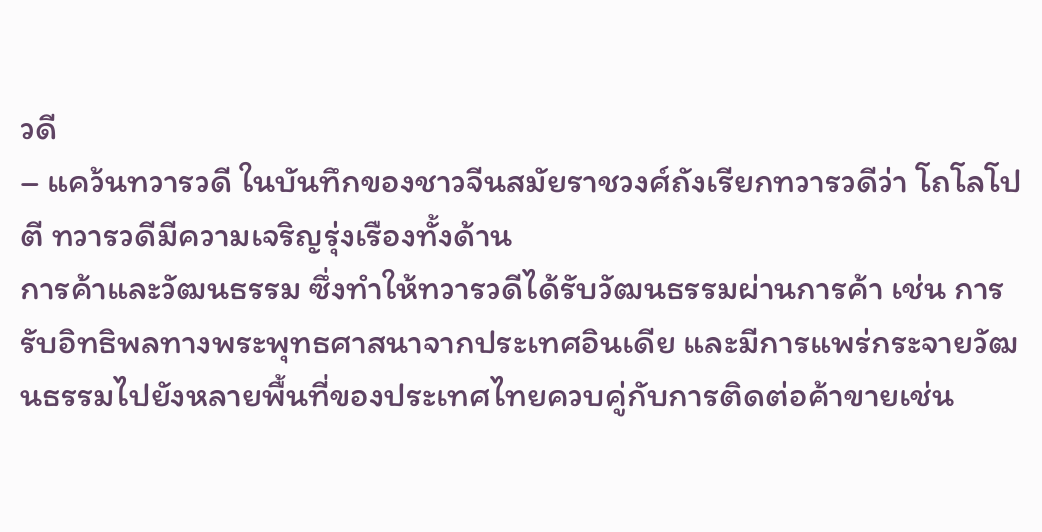วดี
– แคว้นทวารวดี ในบันทึกของชาวจีนสมัยราชวงศ์ถังเรียกทวารวดีว่า โถโลโปตี ทวารวดีมีความเจริญรุ่งเรืองทั้งด้าน
การค้าและวัฒนธรรม ซึ่งทำให้ทวารวดีได้รับวัฒนธรรมผ่านการค้า เช่น การรับอิทธิพลทางพระพุทธศาสนาจากประเทศอินเดีย และมีการแพร่กระจายวัฒนธรรมไปยังหลายพื้นที่ของประเทศไทยควบคู่กับการติดต่อค้าขายเช่น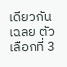เดียวกัน
เฉลย ตัวเลือกที่ 3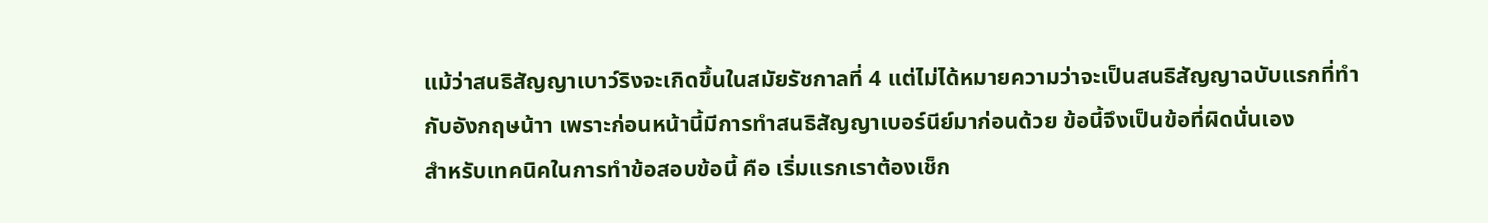แม้ว่าสนธิสัญญาเบาว์ริงจะเกิดขึ้นในสมัยรัชกาลที่ 4 แต่ไม่ได้หมายความว่าจะเป็นสนธิสัญญาฉบับแรกที่ทำกับอังกฤษน้าา เพราะก่อนหน้านี้มีการทำสนธิสัญญาเบอร์นีย์มาก่อนด้วย ข้อนี้จึงเป็นข้อที่ผิดนั่นเอง
สำหรับเทคนิคในการทำข้อสอบข้อนี้ คือ เริ่มแรกเราต้องเช็ก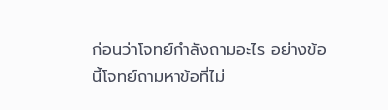ก่อนว่าโจทย์กำลังถามอะไร อย่างข้อนี้โจทย์ถามหาข้อที่ไม่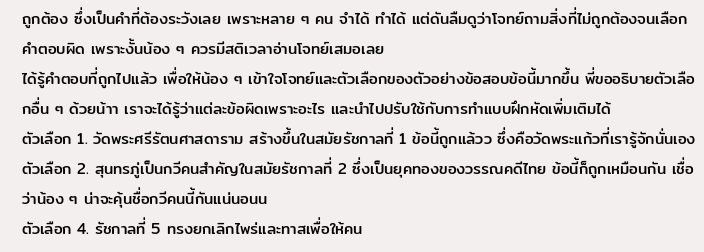ถูกต้อง ซึ่งเป็นคำที่ต้องระวังเลย เพราะหลาย ๆ คน จำได้ ทำได้ แต่ดันลืมดูว่าโจทย์ถามสิ่งที่ไม่ถูกต้องจนเลือกคำตอบผิด เพราะงั้นน้อง ๆ ควรมีสติเวลาอ่านโจทย์เสมอเลย
ได้รู้คำตอบที่ถูกไปแล้ว เพื่อให้น้อง ๆ เข้าใจโจทย์และตัวเลือกของตัวอย่างข้อสอบข้อนี้มากขึ้น พี่ขออธิบายตัวเลือกอื่น ๆ ด้วยน้าา เราจะได้รู้ว่าแต่ละข้อผิดเพราะอะไร และนำไปปรับใช้กับการทำแบบฝึกหัดเพิ่มเติมได้
ตัวเลือก 1. วัดพระศรีรัตนศาสดาราม สร้างขึ้นในสมัยรัชกาลที่ 1 ข้อนี้ถูกแล้วว ซึ่งคือวัดพระแก้วที่เรารู้จักนั่นเอง
ตัวเลือก 2. สุนทรภู่เป็นกวีคนสำคัญในสมัยรัชกาลที่ 2 ซึ่งเป็นยุคทองของวรรณคดีไทย ข้อนี้ก็ถูกเหมือนกัน เชื่อว่าน้อง ๆ น่าจะคุ้นชื่อกวีคนนี้กันแน่นอนน
ตัวเลือก 4. รัชกาลที่ 5 ทรงยกเลิกไพร่และทาสเพื่อให้คน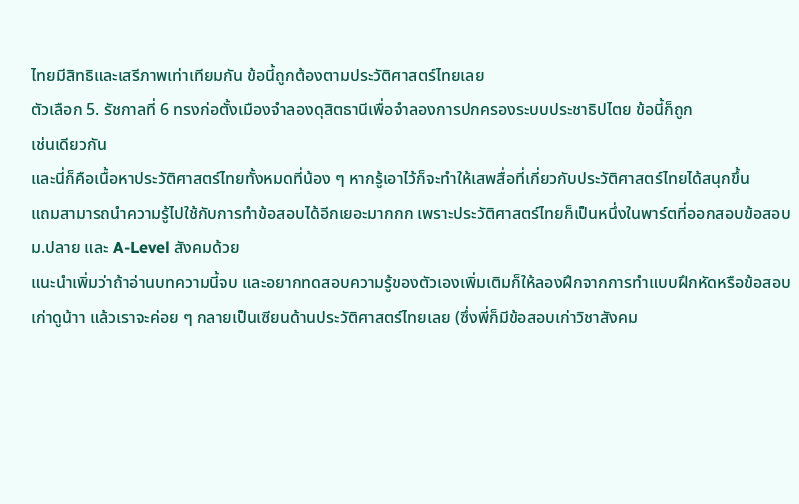ไทยมีสิทธิและเสรีภาพเท่าเทียมกัน ข้อนี้ถูกต้องตามประวัติศาสตร์ไทยเลย
ตัวเลือก 5. รัชกาลที่ 6 ทรงก่อตั้งเมืองจำลองดุสิตธานีเพื่อจำลองการปกครองระบบประชาธิปไตย ข้อนี้ก็ถูก
เช่นเดียวกัน
และนี่ก็คือเนื้อหาประวัติศาสตร์ไทยทั้งหมดที่น้อง ๆ หากรู้เอาไว้ก็จะทำให้เสพสื่อที่เกี่ยวกับประวัติศาสตร์ไทยได้สนุกขึ้น
แถมสามารถนำความรู้ไปใช้กับการทำข้อสอบได้อีกเยอะมากกก เพราะประวัติศาสตร์ไทยก็เป็นหนึ่งในพาร์ตที่ออกสอบข้อสอบ ม.ปลาย และ A-Level สังคมด้วย
แนะนำเพิ่มว่าถ้าอ่านบทความนี้จบ และอยากทดสอบความรู้ของตัวเองเพิ่มเติมก็ให้ลองฝึกจากการทำแบบฝึกหัดหรือข้อสอบเก่าดูน้าา แล้วเราจะค่อย ๆ กลายเป็นเซียนด้านประวัติศาสตร์ไทยเลย (ซึ่งพี่ก็มีข้อสอบเก่าวิชาสังคม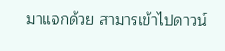มาแจกด้วย สามารเข้าไปดาวน์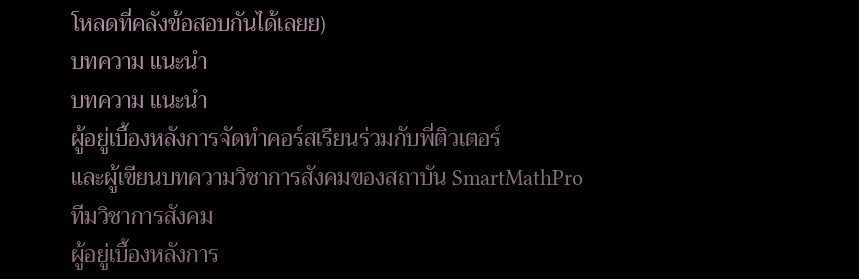โหลดที่คลังข้อสอบกันได้เลยย)
บทความ แนะนำ
บทความ แนะนำ
ผู้อยู่เบื้องหลังการจัดทำคอร์สเรียนร่วมกับพี่ติวเตอร์
และผู้เขียนบทความวิชาการสังคมของสถาบัน SmartMathPro
ทีมวิชาการสังคม
ผู้อยู่เบื้องหลังการ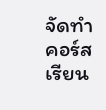จัดทำคอร์สเรียน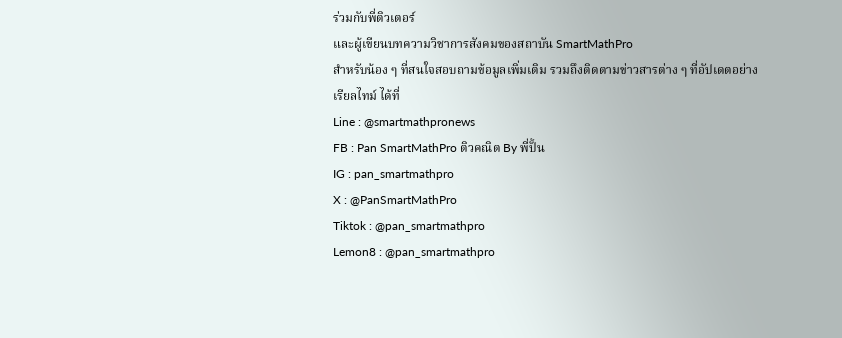ร่วมกับพี่ติวเตอร์
และผู้เขียนบทความวิชาการสังคมของสถาบัน SmartMathPro
สำหรับน้อง ๆ ที่สนใจสอบถามข้อมูลเพิ่มเติม รวมถึงติดตามข่าวสารต่าง ๆ ที่อัปเดตอย่างเรียลไทม์ ได้ที่
Line : @smartmathpronews
FB : Pan SmartMathPro ติวคณิต By พี่ปั้น
IG : pan_smartmathpro
X : @PanSmartMathPro
Tiktok : @pan_smartmathpro
Lemon8 : @pan_smartmathpro